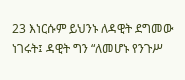23 እነርሱም ይህንኑ ለዳዊት ደግመው ነገሩት፤ ዳዊት ግን “ለመሆኑ የንጉሥ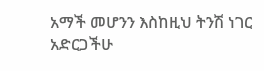አማች መሆንን እስከዚህ ትንሽ ነገር አድርጋችሁ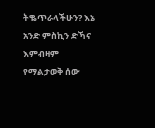ትቈጥራላችሁን? እኔ አንድ ምስኪን ድኻና እምብዛም የማልታወቅ ሰው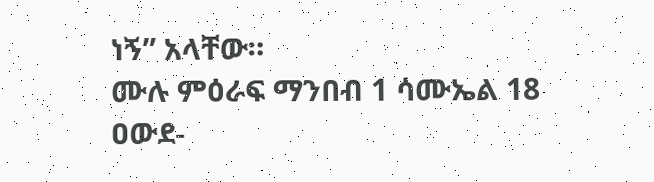ነኝ” አላቸው።
ሙሉ ምዕራፍ ማንበብ 1 ሳሙኤል 18
ዐውደ-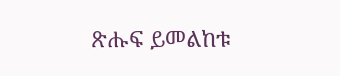ጽሑፍ ይመልከቱ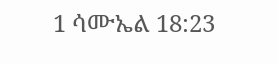1 ሳሙኤል 18:23